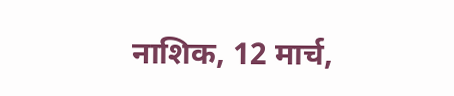नाशिक, 12 मार्च,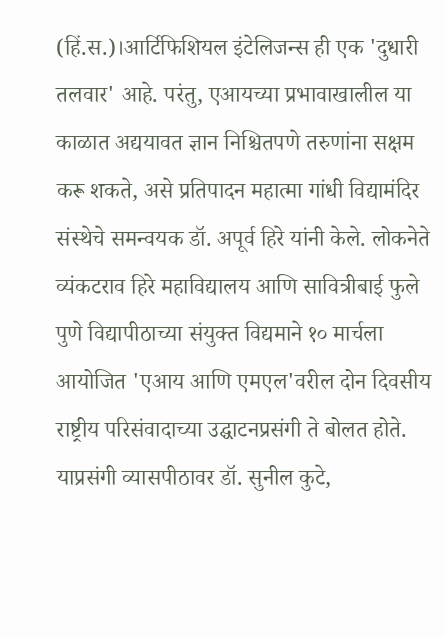(हिं.स.)।आर्टिफिशियल इंटेलिजन्स ही एक 'दुधारी तलवार' आहे. परंतु, एआयच्या प्रभावाखालील या काळात अद्ययावत ज्ञान निश्चितपणे तरुणांना सक्षम करू शकते, असे प्रतिपादन महात्मा गांधी विद्यामंदिर संस्थेचे समन्वयक डॉ. अपूर्व हिरे यांनी केले. लोकनेते व्यंकटराव हिरे महाविद्यालय आणि सावित्रीबाई फुले पुणे विद्यापीठाच्या संयुक्त विद्यमाने १० मार्चला आयोजित 'एआय आणि एमएल'वरील दोन दिवसीय राष्ट्रीय परिसंवादाच्या उद्घाटनप्रसंगी ते बोलत होते.
याप्रसंगी व्यासपीठावर डॉ. सुनील कुटे,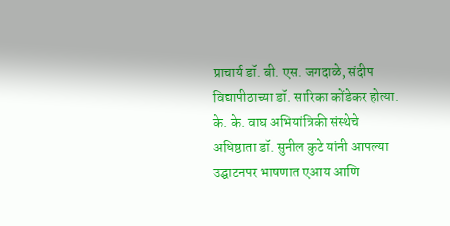प्राचार्य डॉ. बी. एस. जगदाळे, संदीप विद्यापीठाच्या डॉ. सारिका कोंडेकर होत्या. के. के. वाघ अभियांत्रिकी संस्थेचे अधिष्ठाता डॉ. सुनील कुटे यांनी आपल्या उद्घाटनपर भाषणात एआय आणि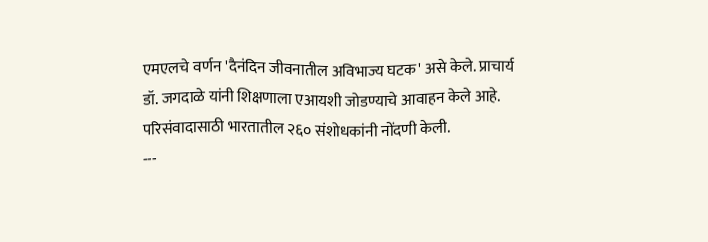एमएलचे वर्णन 'दैनंदिन जीवनातील अविभाज्य घटक' असे केले. प्राचार्य डॉ. जगदाळे यांनी शिक्षणाला एआयशी जोडण्याचे आवाहन केले आहे. परिसंवादासाठी भारतातील २६० संशोधकांनी नोंदणी केली.
---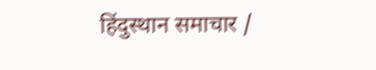हिंदुस्थान समाचार /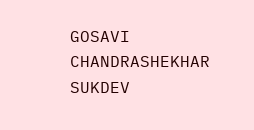GOSAVI CHANDRASHEKHAR SUKDEV